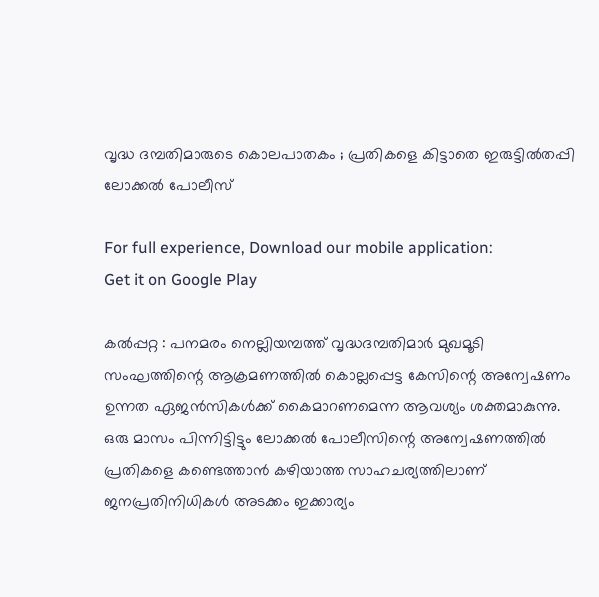വൃദ്ധ ദമ്പതിമാരുടെ കൊലപാതകം ; പ്രതികളെ കിട്ടാതെ ഇരുട്ടില്‍തപ്പി ലോക്കല്‍ പോലീസ്

For full experience, Download our mobile application:
Get it on Google Play

കല്‍പ്പറ്റ : പനമരം നെല്ലിയമ്പത്ത് വൃദ്ധദമ്പതിമാര്‍ മുഖമൂടി സംഘത്തിന്റെ ആക്രമണത്തില്‍ കൊല്ലപ്പെട്ട കേസിന്റെ അന്വേഷണം ഉന്നത ഏജന്‍സികള്‍ക്ക് കൈമാറണമെന്ന ആവശ്യം ശക്തമാകുന്നു. ഒരു മാസം പിന്നിട്ടിട്ടും ലോക്കല്‍ പോലീസിന്റെ അന്വേഷണത്തില്‍ പ്രതികളെ കണ്ടെത്താന്‍ കഴിയാത്ത സാഹചര്യത്തിലാണ് ജനപ്രതിനിധികള്‍ അടക്കം ഇക്കാര്യം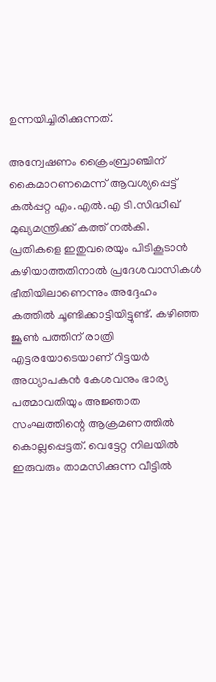ഉന്നയിച്ചിരിക്കുന്നത്.

അന്വേഷണം ക്രൈംബ്രാഞ്ചിന് കൈമാറണമെന്ന് ആവശ്യപ്പെട്ട് കല്‍പ്പറ്റ എം.എല്‍.എ ടി.സിദ്ധീഖ് മുഖ്യമന്ത്രിക്ക് കത്ത് നല്‍കി. പ്രതികളെ ഇതുവരെയും പിടികൂടാന്‍ കഴിയാത്തതിനാല്‍ പ്രദേശവാസികള്‍ ഭീതിയിലാണെന്നും അദ്ദേഹം കത്തില്‍ ചൂണ്ടിക്കാട്ടിയിട്ടുണ്ട്. കഴിഞ്ഞ ജൂണ്‍ പത്തിന് രാത്രി എട്ടരയോടെയാണ് റിട്ടയർ അധ്യാപകന്‍ കേശവനും ഭാര്യ പത്മാവതിയും അജ്ഞാത സംഘത്തിന്റെ ആക്രമണത്തില്‍ കൊല്ലപ്പെട്ടത്. വെട്ടേറ്റ നിലയില്‍ ഇരുവരും താമസിക്കുന്ന വീട്ടില്‍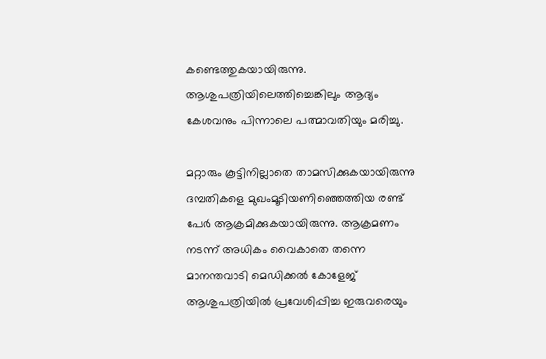കണ്ടെത്തുകയായിരുന്നു. ആശുപത്രിയിലെത്തിച്ചെങ്കിലും ആദ്യം കേശവനും പിന്നാലെ പത്മാവതിയും മരിച്ചു.

മറ്റാരും കൂട്ടിനില്ലാതെ താമസിക്കുകയായിരുന്നു ദമ്പതികളെ മുഖംമൂടിയണിഞ്ഞെത്തിയ രണ്ട് പേര്‍ ആക്രമിക്കുകയായിരുന്നു. ആക്രമണം നടന്ന് അധികം വൈകാതെ തന്നെ മാനന്തവാടി മെഡിക്കല്‍ കോളേജ് ആശുപത്രിയില്‍ പ്രവേശിപ്പിച്ച ഇരുവരെയും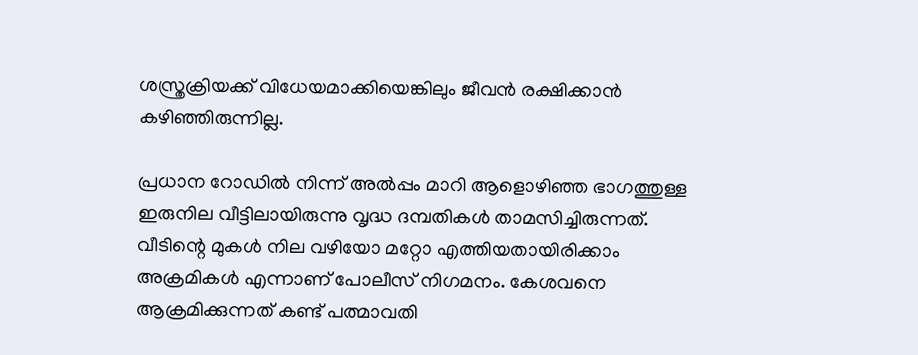ശസ്ത്രക്രിയക്ക് വിധേയമാക്കിയെങ്കിലും ജീവന്‍ രക്ഷിക്കാന്‍ കഴിഞ്ഞിരുന്നില്ല.

പ്രധാന റോഡില്‍ നിന്ന് അല്‍പ്പം മാറി ആളൊഴിഞ്ഞ ഭാഗത്തുള്ള ഇരുനില വീട്ടിലായിരുന്നു വൃദ്ധ ദമ്പതികള്‍ താമസിച്ചിരുന്നത്. വീടിന്റെ മുകള്‍ നില വഴിയോ മറ്റോ എത്തിയതായിരിക്കാം അക്രമികള്‍ എന്നാണ് പോലീസ് നിഗമനം. കേശവനെ ആക്രമിക്കുന്നത് കണ്ട് പത്മാവതി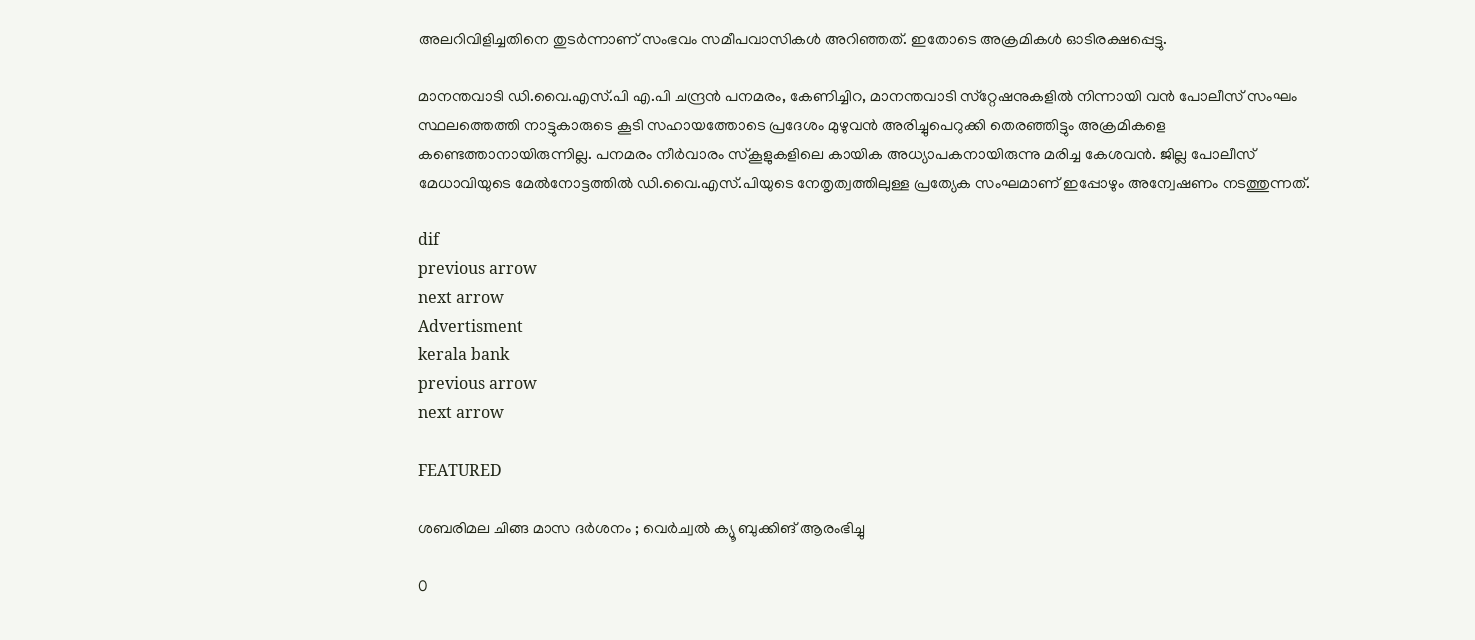അലറിവിളിച്ചതിനെ തുടര്‍ന്നാണ് സംഭവം സമീപവാസികള്‍ അറിഞ്ഞത്. ഇതോടെ അക്രമികള്‍ ഓടിരക്ഷപ്പെട്ടു.

മാനന്തവാടി ഡി.വൈ.എസ്.പി എ.പി ചന്ദ്രന്‍ പനമരം, കേണിച്ചിറ, മാനന്തവാടി സ്‌റ്റേഷനുകളില്‍ നിന്നായി വന്‍ പോലീസ് സംഘം സ്ഥലത്തെത്തി നാട്ടുകാരുടെ കൂടി സഹായത്തോടെ പ്രദേശം മുഴുവന്‍ അരിച്ചുപെറുക്കി തെരഞ്ഞിട്ടും അക്രമികളെ കണ്ടെത്താനായിരുന്നില്ല. പനമരം നീര്‍വാരം സ്‌കൂളുകളിലെ കായിക അധ്യാപകനായിരുന്നു മരിച്ച കേശവന്‍. ജില്ല പോലീസ് മേധാവിയുടെ മേല്‍നോട്ടത്തില്‍ ഡി.വൈ.എസ്.പിയുടെ നേതൃത്വത്തിലുള്ള പ്രത്യേക സംഘമാണ് ഇപ്പോഴും അന്വേഷണം നടത്തുന്നത്.

dif
previous arrow
next arrow
Advertisment
kerala bank
previous arrow
next arrow

FEATURED

ശബരിമല ചിങ്ങ മാസ ദര്‍ശനം ; വെര്‍ച്വല്‍ ക്യൂ ബുക്കിങ് ആരംഭിച്ചു

0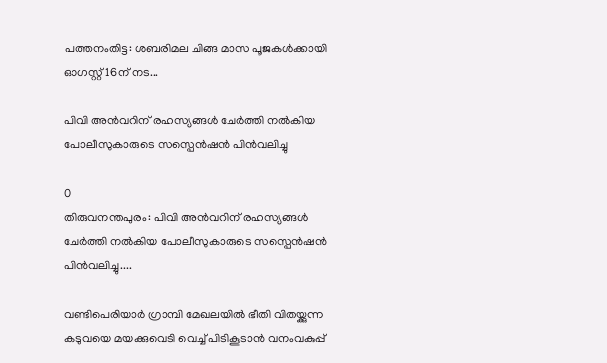പത്തനംതിട്ട: ശബരിമല ചിങ്ങ മാസ പൂജകള്‍ക്കായി ഓഗസ്റ്റ് 16ന് നട...

പിവി അൻവറിന് രഹസ്യങ്ങൾ ചേർത്തി നൽകിയ പോലീസുകാരുടെ സസ്പെൻഷൻ പിൻവലിച്ചു

0
തിരുവനന്തപുരം: പിവി അൻവറിന് രഹസ്യങ്ങൾ ചേർത്തി നൽകിയ പോലീസുകാരുടെ സസ്പെൻഷൻ പിൻവലിച്ചു....

വണ്ടിപെരിയാർ ഗ്രാമ്പി മേഖലയിൽ ഭീതി വിതയ്ക്കുന്ന കടുവയെ മയക്കുവെടി വെച്ച് പിടികൂടാൻ വനംവകുപ്പ്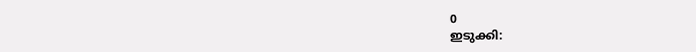0
ഇടുക്കി: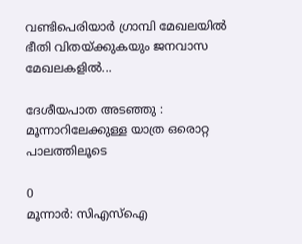വണ്ടിപെരിയാർ ഗ്രാമ്പി മേഖലയിൽ ഭീതി വിതയ്ക്കുകയും ജനവാസ മേഖലകളിൽ...

ദേശീയപാത അടഞ്ഞു : മൂന്നാറിലേക്കുള്ള യാത്ര ഒരൊറ്റ പാലത്തിലൂടെ

0
മൂന്നാർ: സിഎസ്ഐ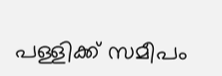പള്ളിക്ക് സമീപം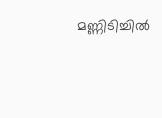മണ്ണിടിച്ചിൽ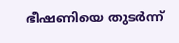ഭീഷണിയെ തുടർന്ന്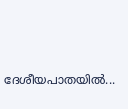ദേശീയപാതയിൽ...